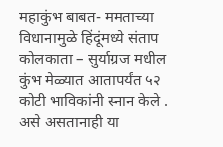महाकुंभ बाबत- ममताच्या विधानामुळे हिंदूंमध्ये संताप
कोलकाता – सुर्याग्रज मधील कुंभ मेळ्यात आतापर्यंत ५२ कोटी भाविकांनी स्नान केले . असे असतानाही या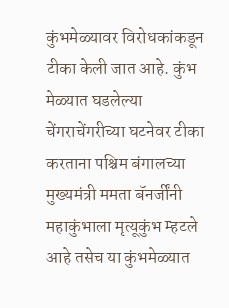कुंभमेळ्यावर विरोधकांकडून टीका केली जात आहे. कुंभ मेळ्यात घडलेल्या चेंगराचेंगरीच्या घटनेवर टीका करताना पश्चिम बंगालच्या मुख्यमंत्री ममता बॅनर्जींनी महाकुंभाला मृत्यूकुंभ म्हटले आहे तसेच या कुंभमेळ्यात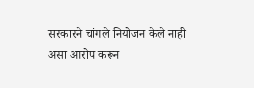सरकारने चांगले नियोजन केले नाही असा आरोप करून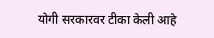योगी सरकारवर टीका केली आहे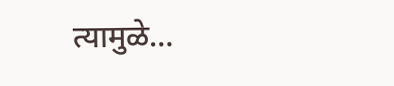त्यामुळे…